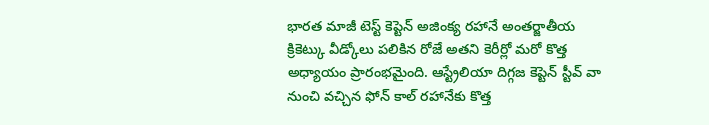భారత మాజీ టెస్ట్ కెప్టెన్ అజింక్య రహానే అంతర్జాతీయ క్రికెట్కు వీడ్కోలు పలికిన రోజే అతని కెరీర్లో మరో కొత్త అధ్యాయం ప్రారంభమైంది. ఆస్ట్రేలియా దిగ్గజ కెప్టెన్ స్టీవ్ వా నుంచి వచ్చిన ఫోన్ కాల్ రహానేకు కొత్త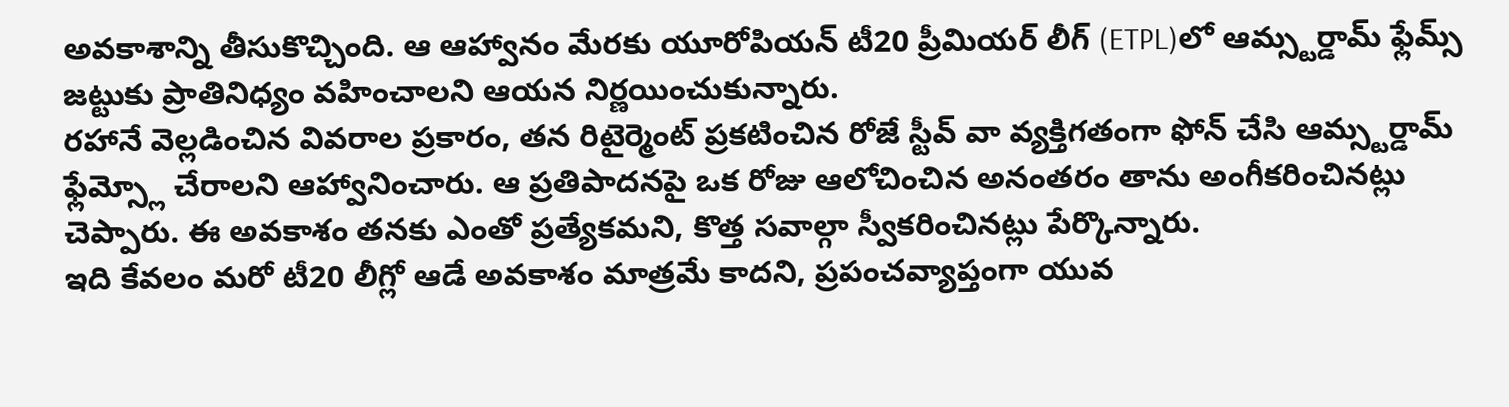అవకాశాన్ని తీసుకొచ్చింది. ఆ ఆహ్వానం మేరకు యూరోపియన్ టీ20 ప్రీమియర్ లీగ్ (ETPL)లో ఆమ్స్టర్డామ్ ఫ్లేమ్స్ జట్టుకు ప్రాతినిధ్యం వహించాలని ఆయన నిర్ణయించుకున్నారు.
రహానే వెల్లడించిన వివరాల ప్రకారం, తన రిటైర్మెంట్ ప్రకటించిన రోజే స్టీవ్ వా వ్యక్తిగతంగా ఫోన్ చేసి ఆమ్స్టర్డామ్ ఫ్లేమ్స్లో చేరాలని ఆహ్వానించారు. ఆ ప్రతిపాదనపై ఒక రోజు ఆలోచించిన అనంతరం తాను అంగీకరించినట్లు చెప్పారు. ఈ అవకాశం తనకు ఎంతో ప్రత్యేకమని, కొత్త సవాల్గా స్వీకరించినట్లు పేర్కొన్నారు.
ఇది కేవలం మరో టీ20 లీగ్లో ఆడే అవకాశం మాత్రమే కాదని, ప్రపంచవ్యాప్తంగా యువ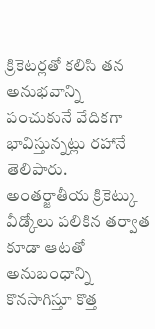క్రికెటర్లతో కలిసి తన అనుభవాన్ని పంచుకునే వేదికగా భావిస్తున్నట్లు రహానే తెలిపారు. అంతర్జాతీయ క్రికెట్కు వీడ్కోలు పలికిన తర్వాత కూడా ఆటతో అనుబంధాన్ని కొనసాగిస్తూ కొత్త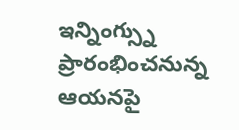ఇన్నింగ్స్ను ప్రారంభించనున్న ఆయనపై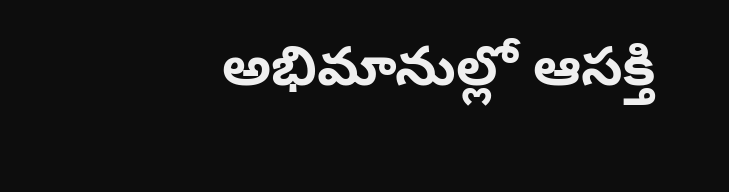అభిమానుల్లో ఆసక్తి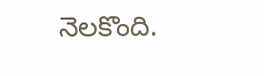నెలకొంది.